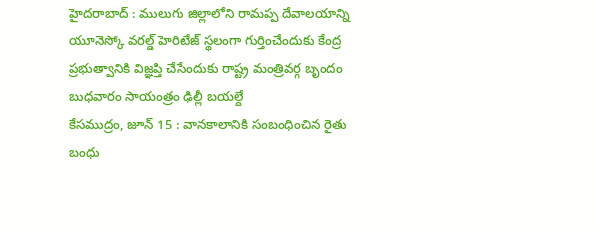హైదరాబాద్ : ములుగు జిల్లాలోని రామప్ప దేవాలయాన్ని యూనెస్కో వరల్డ్ హెరిటేజ్ స్థలంగా గుర్తించేందుకు కేంద్ర ప్రభుత్వానికి విజ్ఞప్తి చేసేందుకు రాష్ట్ర మంత్రివర్గ బృందం బుధవారం సాయంత్రం ఢిల్లీ బయల్దే
కేసముద్రం, జూన్ 15 : వానకాలానికి సంబంధించిన రైతు బంధు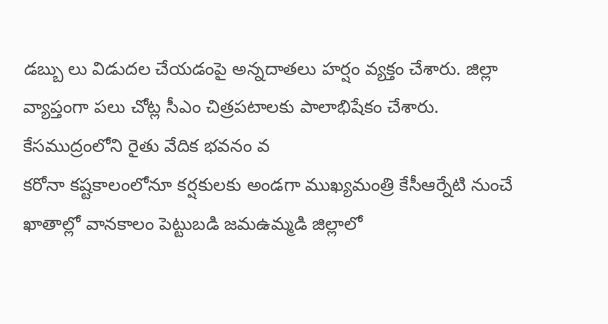డబ్బు లు విడుదల చేయడంపై అన్నదాతలు హర్షం వ్యక్తం చేశారు. జిల్లా వ్యాప్తంగా పలు చోట్ల సీఎం చిత్రపటాలకు పాలాభిషేకం చేశారు. కేసముద్రంలోని రైతు వేదిక భవనం వ
కరోనా కష్టకాలంలోనూ కర్షకులకు అండగా ముఖ్యమంత్రి కేసీఆర్నేటి నుంచే ఖాతాల్లో వానకాలం పెట్టుబడి జమఉమ్మడి జిల్లాలో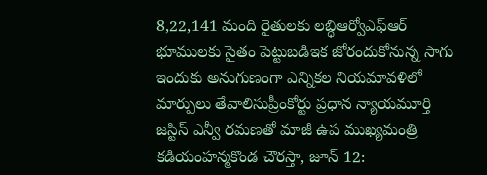8,22,141 మంది రైతులకు లబ్ధిఆర్వోఎఫ్ఆర్ భూములకు సైతం పెట్టుబడిఇక జోరందుకోనున్న సాగు
ఇందుకు అనుగుణంగా ఎన్నికల నియమావళిలో మార్పులు తేవాలిసుప్రీంకోర్టు ప్రధాన న్యాయమూర్తి జస్టిస్ ఎన్వీ రమణతో మాజీ ఉప ముఖ్యమంత్రి కడియంహన్మకొండ చౌరస్తా, జూన్ 12: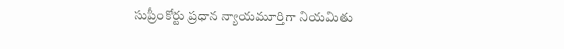సుప్రీంకోర్టు ప్రధాన న్యాయమూర్తిగా నియమితు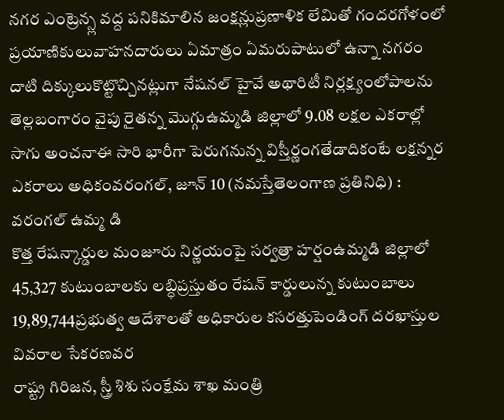నగర ఎంట్రెన్స్ల వద్ద పనికిమాలిన జంక్షన్లుప్రణాళిక లేమితో గందరగోళంలో ప్రయాణికులువాహనదారులు ఏమాత్రం ఏమరుపాటులో ఉన్నా నగరం దాటి దిక్కులుకొట్టొచ్చినట్లుగా నేషనల్ హైవే అథారిటీ నిర్లక్ష్యంలోపాలను
తెల్లబంగారం వైపు రైతన్న మొగ్గుఉమ్మడి జిల్లాలో 9.08 లక్షల ఎకరాల్లో సాగు అంచనాఈ సారి భారీగా పెరుగనున్న విస్తీర్ణంగతేడాదికంటే లక్షన్నర ఎకరాలు అధికంవరంగల్, జూన్ 10 (నమస్తేతెలంగాణ ప్రతినిధి) : వరంగల్ ఉమ్మ డి
కొత్త రేషన్కార్డుల మంజూరు నిర్ణయంపై సర్వత్రా హర్షంఉమ్మడి జిల్లాలో 45,327 కుటుంబాలకు లబ్ధిప్రస్తుతం రేషన్ కార్డులున్న కుటుంబాలు 19,89,744ప్రభుత్వ ఆదేశాలతో అధికారుల కసరత్తుపెండింగ్ దరఖాస్తుల వివరాల సేకరణవర
రాష్ట్ర గిరిజన, స్త్రీ శిశు సంక్షేమ శాఖ మంత్రి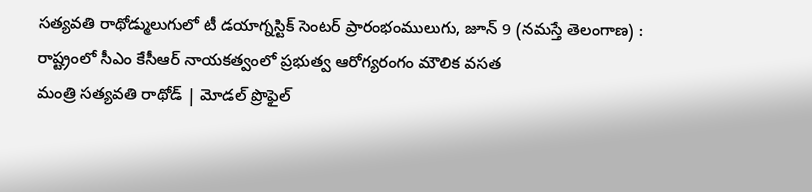సత్యవతి రాథోడ్ములుగులో టీ డయాగ్నస్టిక్ సెంటర్ ప్రారంభంములుగు, జూన్ 9 (నమస్తే తెలంగాణ) : రాష్ట్రంలో సీఎం కేసీఆర్ నాయకత్వంలో ప్రభుత్వ ఆరోగ్యరంగం మౌలిక వసత
మంత్రి సత్యవతి రాథోడ్ | మోడల్ ప్రొఫైల్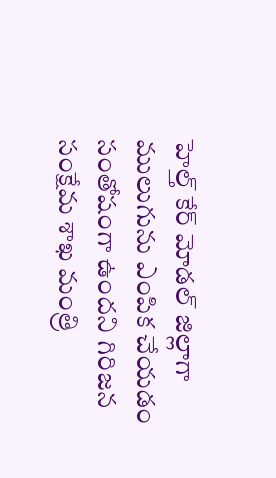హెల్త్ కేర్ మోడల్ జిల్లాగా ములుగును ఎంపిక చేయడం సంతోషంగా ఉందని గిరిజన సంక్షేమ శాఖ మంత్రి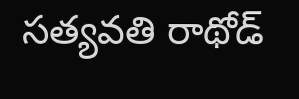సత్యవతి రాథోడ్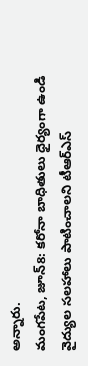అన్నారు.
మంగపేట, జూన్8: కరోనా బాధితులు ధైర్యంగా ఉండి వైద్యుల సలహాలు పాటించాలని టీఆర్ఎస్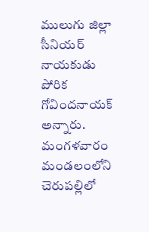ములుగు జిల్లా సీనియర్ నాయకుడు పోరిక గోవిందనాయక్ అన్నారు. మంగళవారం మండలంలోని చెరుపల్లిలో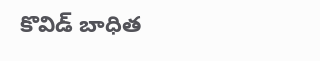కొవిడ్ బాధిత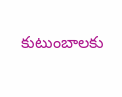కుటుంబాలకు